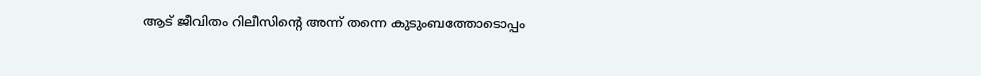ആട് ജീവിതം റിലീസിന്റെ അന്ന് തന്നെ കുടുംബത്തോടൊപ്പം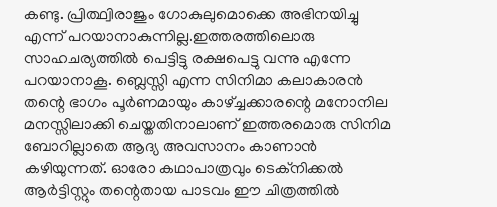കണ്ടു. പ്രിത്ഥ്വിരാജും ഗോകുലുമൊക്കെ അഭിനയിച്ചു എന്ന് പറയാനാകുന്നില്ല.ഇത്തരത്തിലൊരു സാഹചര്യത്തിൽ പെട്ടിട്ടു രക്ഷപെട്ടു വന്നു എന്നേ പറയാനാകൂ. ബ്ലെസ്സി എന്ന സിനിമാ കലാകാരൻ തന്റെ ഭാഗം പൂർണമായും കാഴ്ച്ചക്കാരന്റെ മനോനില മനസ്സിലാക്കി ചെയ്തതിനാലാണ് ഇത്തരമൊരു സിനിമ ബോറില്ലാതെ ആദ്യ അവസാനം കാണാൻ കഴിയുന്നത്. ഓരോ കഥാപാത്രവും ടെക്നിക്കൽ ആർട്ടിസ്റ്റും തന്റെതായ പാടവം ഈ ചിത്രത്തിൽ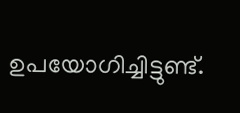ഉപയോഗിച്ചിട്ടുണ്ട്.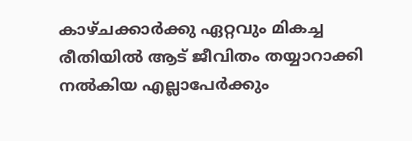കാഴ്ചക്കാർക്കു ഏറ്റവും മികച്ച രീതിയിൽ ആട് ജീവിതം തയ്യാറാക്കി നൽകിയ എല്ലാപേർക്കും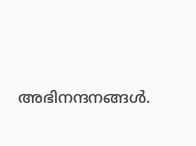അഭിനന്ദനങ്ങൾ.